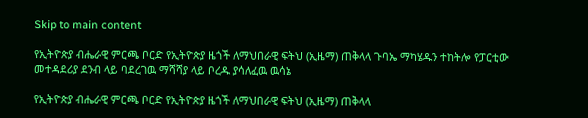Skip to main content

የኢትዮጵያ ብሔራዊ ምርጫ ቦርድ የኢትዮጵያ ዜጎች ለማህበራዊ ፍትህ (ኢዜማ) ጠቅላላ ጉባኤ ማካሄዱን ተከትሎ የፓርቲው መተዳደሪያ ደንብ ላይ ባደረገዉ ማሻሻያ ላይ ቦረዱ ያሳለፈዉ ዉሳኔ

የኢትዮጵያ ብሔራዊ ምርጫ ቦርድ የኢትዮጵያ ዜጎች ለማህበራዊ ፍትህ (ኢዜማ) ጠቅላላ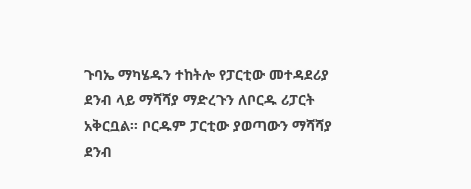ጉባኤ ማካሄዱን ተከትሎ የፓርቲው መተዳደሪያ ደንብ ላይ ማሻሻያ ማድረጉን ለቦርዱ ሪፓርት አቅርቧል፡፡ ቦርዱም ፓርቲው ያወጣውን ማሻሻያ ደንብ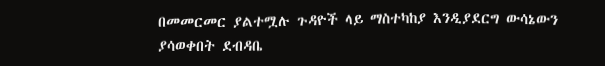በመመርመር ያልተሟሉ ጉዳዮች ላይ ማስተካከያ እንዲያደርግ ውሳኔውን ያሳወቀበት ደብዳቤ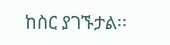ከስር ያገኙታል፡፡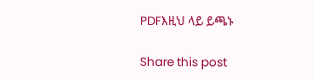PDFእዚህ ላይ ይጫኑ

Share this post